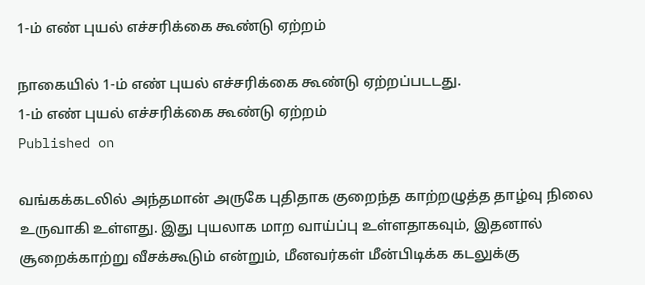1-ம் எண் புயல் எச்சரிக்கை கூண்டு ஏற்றம்

நாகையில் 1-ம் எண் புயல் எச்சரிக்கை கூண்டு ஏற்றப்படடது.
1-ம் எண் புயல் எச்சரிக்கை கூண்டு ஏற்றம்
Published on

வங்கக்கடலில் அந்தமான் அருகே புதிதாக குறைந்த காற்றழுத்த தாழ்வு நிலை உருவாகி உள்ளது. இது புயலாக மாற வாய்ப்பு உள்ளதாகவும், இதனால் சூறைக்காற்று வீசக்கூடும் என்றும், மீனவர்கள் மீன்பிடிக்க கடலுக்கு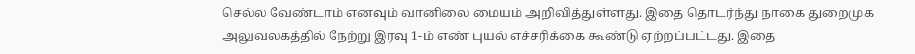செல்ல வேண்டாம் எனவும் வானிலை மையம் அறிவித்துள்ளது. இதை தொடர்ந்து நாகை துறைமுக அலுவலகத்தில் நேற்று இரவு 1-ம் எண் புயல் எச்சரிக்கை கூண்டு ஏற்றப்பட்டது. இதை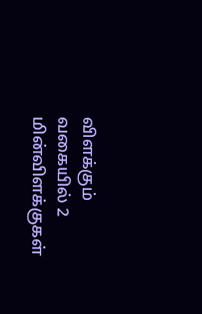விளக்கும் வகையில் 2 மின்விளக்குகள்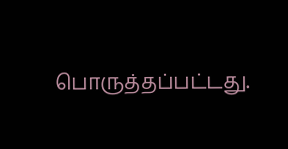பொருத்தப்பட்டது.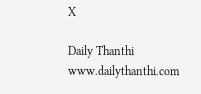X

Daily Thanthi
www.dailythanthi.com